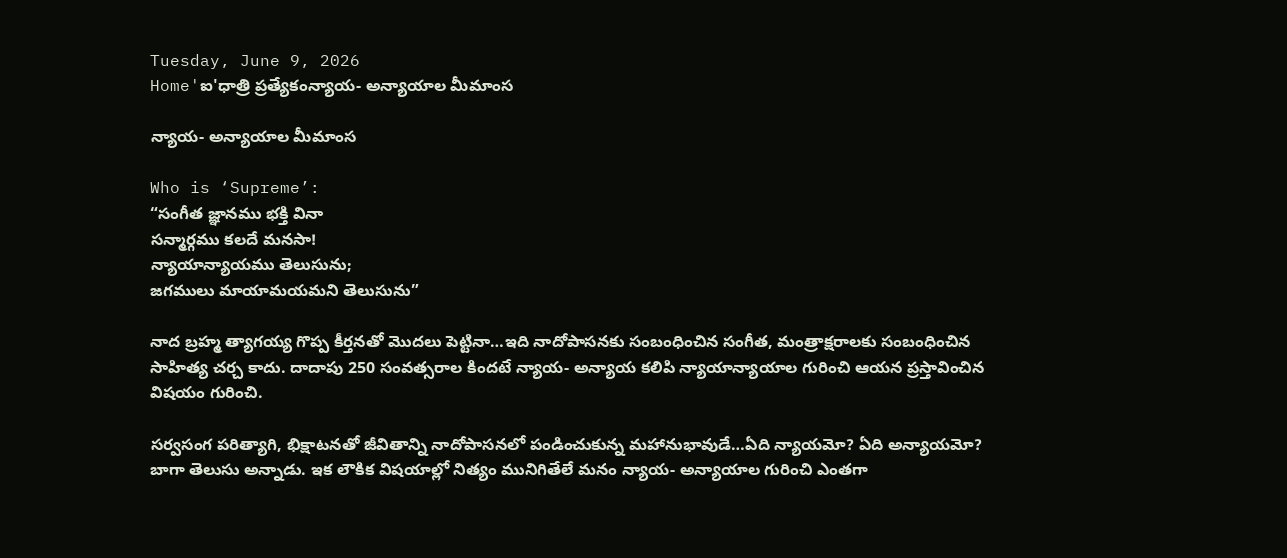Tuesday, June 9, 2026
Home'ఐ'ధాత్రి ప్రత్యేకంన్యాయ- అన్యాయాల మీమాంస

న్యాయ- అన్యాయాల మీమాంస

Who is ‘Supreme’:
“సంగీత జ్ఞానము భక్తి వినా
సన్మార్గము కలదే మనసా!
న్యాయాన్యాయము తెలుసును;
జగములు మాయామయమని తెలుసును”

నాద బ్రహ్మ త్యాగయ్య గొప్ప కీర్తనతో మొదలు పెట్టినా…ఇది నాదోపాసనకు సంబంధించిన సంగీత, మంత్రాక్షరాలకు సంబంధించిన సాహిత్య చర్చ కాదు. దాదాపు 250 సంవత్సరాల కిందటే న్యాయ- అన్యాయ కలిపి న్యాయాన్యాయాల గురించి ఆయన ప్రస్తావించిన విషయం గురించి.

సర్వసంగ పరిత్యాగి, భిక్షాటనతో జీవితాన్ని నాదోపాసనలో పండించుకున్న మహానుభావుడే…ఏది న్యాయమో? ఏది అన్యాయమో? బాగా తెలుసు అన్నాడు. ఇక లౌకిక విషయాల్లో నిత్యం మునిగితేలే మనం న్యాయ- అన్యాయాల గురించి ఎంతగా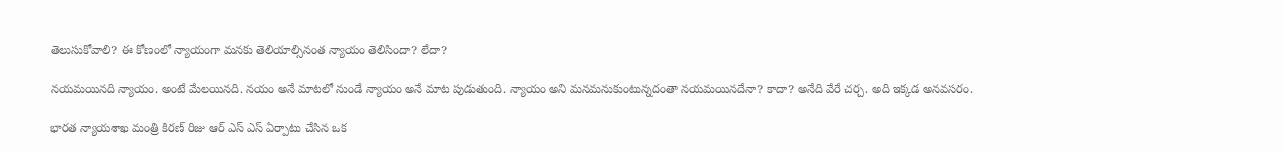తెలుసుకోవాలి? ఈ కోణంలో న్యాయంగా మనకు తెలియాల్సినంత న్యాయం తెలిసిందా? లేదా?

నయమయినది న్యాయం. అంటే మేలయినది. నయం అనే మాటలో నుండే న్యాయం అనే మాట పుడుతుంది. న్యాయం అని మనమనుకుంటున్నదంతా నయమయినదేనా? కాదా? అనేది వేరే చర్చ. అది ఇక్కడ అనవసరం.

భారత న్యాయశాఖ మంత్రి కిరణ్ రిజు ఆర్ ఎస్ ఎస్ ఏర్పాటు చేసిన ఒక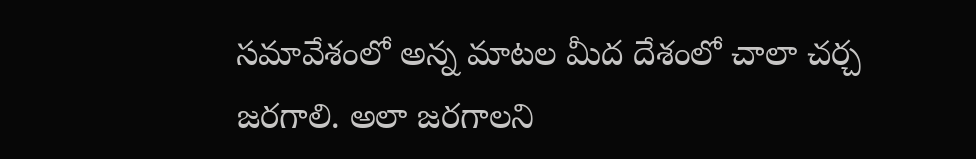సమావేశంలో అన్న మాటల మీద దేశంలో చాలా చర్చ జరగాలి. అలా జరగాలని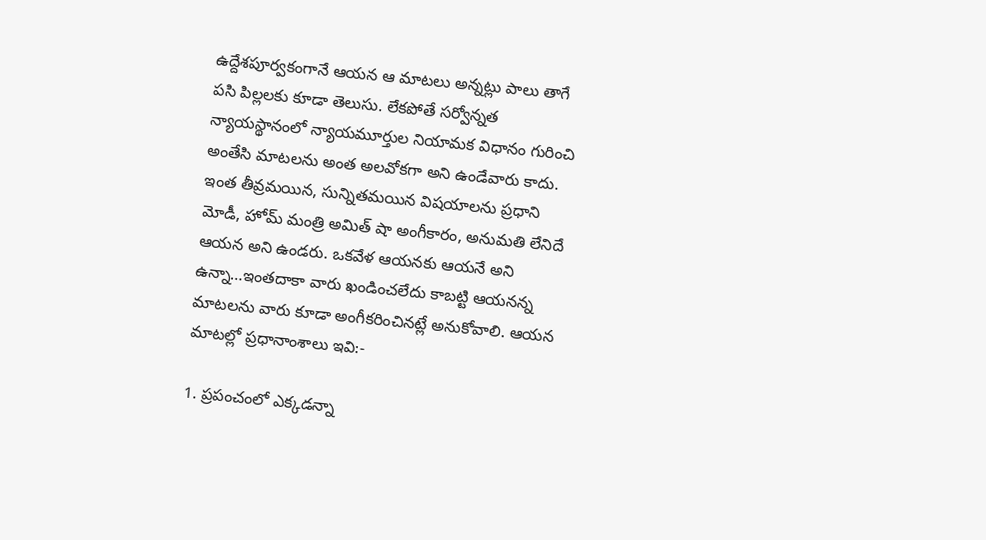ఉద్దేశపూర్వకంగానే ఆయన ఆ మాటలు అన్నట్లు పాలు తాగే పసి పిల్లలకు కూడా తెలుసు. లేకపోతే సర్వోన్నత న్యాయస్థానంలో న్యాయమూర్తుల నియామక విధానం గురించి అంతేసి మాటలను అంత అలవోకగా అని ఉండేవారు కాదు. ఇంత తీవ్రమయిన, సున్నితమయిన విషయాలను ప్రధాని మోడీ, హోమ్ మంత్రి అమిత్ షా అంగీకారం, అనుమతి లేనిదే ఆయన అని ఉండరు. ఒకవేళ ఆయనకు ఆయనే అని ఉన్నా…ఇంతదాకా వారు ఖండించలేదు కాబట్టి ఆయనన్న మాటలను వారు కూడా అంగీకరించినట్లే అనుకోవాలి. ఆయన మాటల్లో ప్రధానాంశాలు ఇవి:-

1. ప్రపంచంలో ఎక్కడన్నా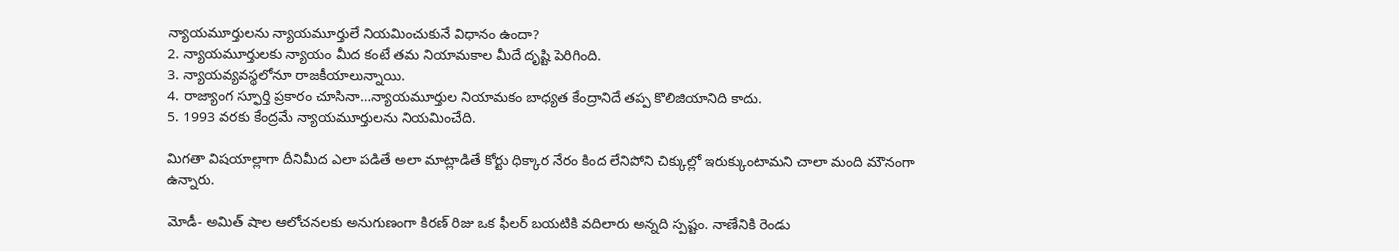న్యాయమూర్తులను న్యాయమూర్తులే నియమించుకునే విధానం ఉందా?
2. న్యాయమూర్తులకు న్యాయం మీద కంటే తమ నియామకాల మీదే దృష్టి పెరిగింది.
3. న్యాయవ్యవస్థలోనూ రాజకీయాలున్నాయి.
4. రాజ్యాంగ స్ఫూర్తి ప్రకారం చూసినా…న్యాయమూర్తుల నియామకం బాధ్యత కేంద్రానిదే తప్ప కొలిజియానిది కాదు.
5. 1993 వరకు కేంద్రమే న్యాయమూర్తులను నియమించేది.

మిగతా విషయాల్లాగా దీనిమీద ఎలా పడితే అలా మాట్లాడితే కోర్టు ధిక్కార నేరం కింద లేనిపోని చిక్కుల్లో ఇరుక్కుంటామని చాలా మంది మౌనంగా ఉన్నారు.

మోడీ- అమిత్ షాల ఆలోచనలకు అనుగుణంగా కిరణ్ రిజు ఒక ఫీలర్ బయటికి వదిలారు అన్నది స్పష్టం. నాణేనికి రెండు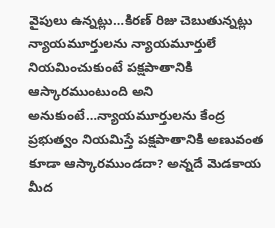వైపులు ఉన్నట్లు…కిరణ్ రిజు చెబుతున్నట్లు న్యాయమూర్తులను న్యాయమూర్తులే నియమించుకుంటే పక్షపాతానికి ఆస్కారముంటుంది అని అనుకుంటే…న్యాయమూర్తులను కేంద్ర ప్రభుత్వం నియమిస్తే పక్షపాతానికి అణువంత కూడా ఆస్కారముండదా? అన్నదే మెడకాయ మీద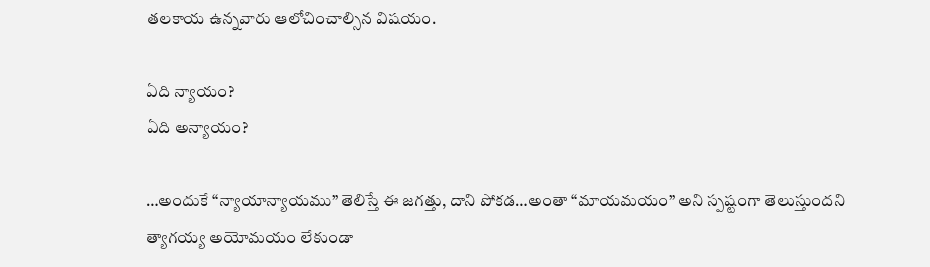తలకాయ ఉన్నవారు ఆలోచించాల్సిన విషయం.

ఏది న్యాయం?
ఏది అన్యాయం?

…అందుకే “న్యాయాన్యాయము” తెలిస్తే ఈ జగత్తు, దాని పోకడ…అంతా “మాయమయం” అని స్పష్టంగా తెలుస్తుందని త్యాగయ్య అయోమయం లేకుండా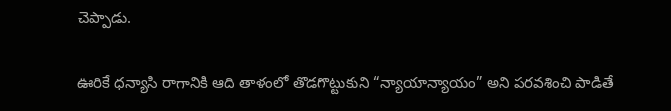చెప్పాడు.

ఊరికే ధన్యాసి రాగానికి ఆది తాళంలో తొడగొట్టుకుని “న్యాయాన్యాయం” అని పరవశించి పాడితే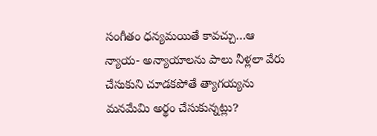సంగీతం ధన్యమయితే కావచ్చు…ఆ న్యాయ- అన్యాయాలను పాలు నీళ్లలా వేరు చేసుకుని చూడకపోతే త్యాగయ్యను మనమేమి అర్థం చేసుకున్నట్లు?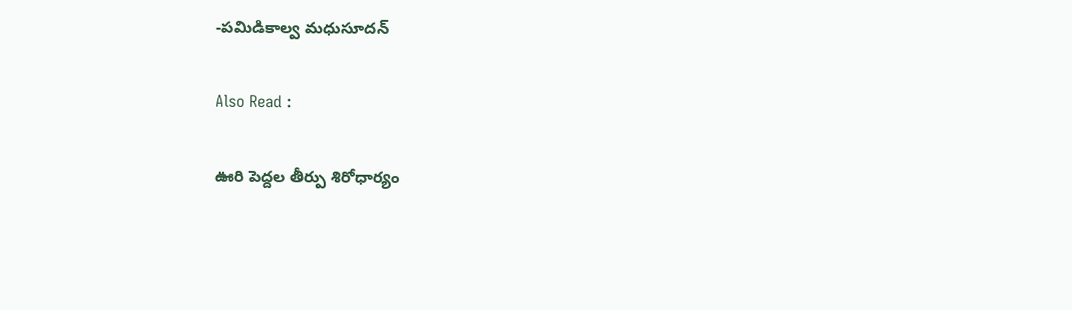-పమిడికాల్వ మధుసూదన్

Also Read :

ఊరి పెద్దల తీర్పు శిరోధార్యం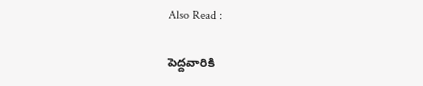Also Read :

పెద్దవారికి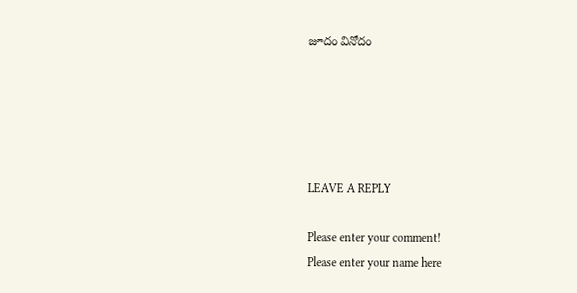జూదం వినోదం





LEAVE A REPLY

Please enter your comment!
Please enter your name here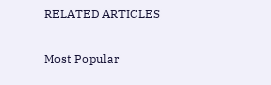RELATED ARTICLES

Most Popular